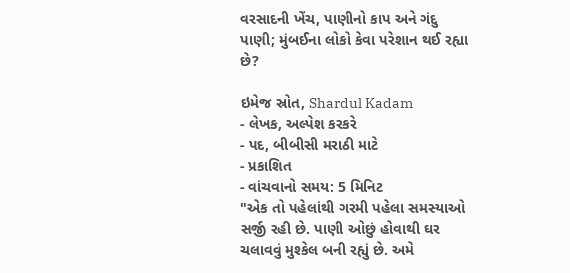વરસાદની ખેંચ, પાણીનો કાપ અને ગંદુ પાણી; મુંબઈના લોકો કેવા પરેશાન થઈ રહ્યા છે?

ઇમેજ સ્રોત, Shardul Kadam
- લેખક, અલ્પેશ કરકરે
- પદ, બીબીસી મરાઠી માટે
- પ્રકાશિત
- વાંચવાનો સમય: 5 મિનિટ
"એક તો પહેલાંથી ગરમી પહેલા સમસ્યાઓ સર્જી રહી છે. પાણી ઓછું હોવાથી ઘર ચલાવવું મુશ્કેલ બની રહ્યું છે. અમે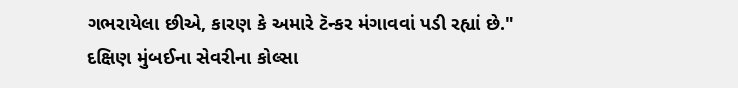ગભરાયેલા છીએ, કારણ કે અમારે ટૅન્કર મંગાવવાં પડી રહ્યાં છે."
દક્ષિણ મુંબઈના સેવરીના કોલ્સા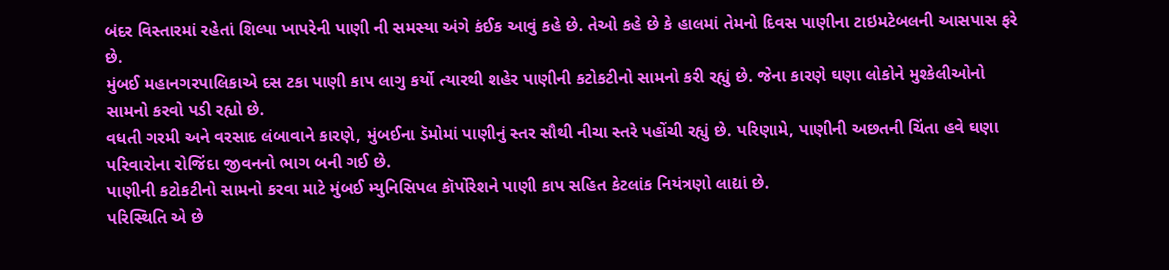બંદર વિસ્તારમાં રહેતાં શિલ્પા ખાપરેની પાણી ની સમસ્યા અંગે કંઈક આવું કહે છે. તેઓ કહે છે કે હાલમાં તેમનો દિવસ પાણીના ટાઇમટેબલની આસપાસ ફરે છે.
મુંબઈ મહાનગરપાલિકાએ દસ ટકા પાણી કાપ લાગુ કર્યો ત્યારથી શહેર પાણીની કટોકટીનો સામનો કરી રહ્યું છે. જેના કારણે ઘણા લોકોને મુશ્કેલીઓનો સામનો કરવો પડી રહ્યો છે.
વધતી ગરમી અને વરસાદ લંબાવાને કારણે, મુંબઈના ડૅમોમાં પાણીનું સ્તર સૌથી નીચા સ્તરે પહોંચી રહ્યું છે. પરિણામે, પાણીની અછતની ચિંતા હવે ઘણા પરિવારોના રોજિંદા જીવનનો ભાગ બની ગઈ છે.
પાણીની કટોકટીનો સામનો કરવા માટે મુંબઈ મ્યુનિસિપલ કૉર્પોરેશને પાણી કાપ સહિત કેટલાંક નિયંત્રણો લાદ્યાં છે.
પરિસ્થિતિ એ છે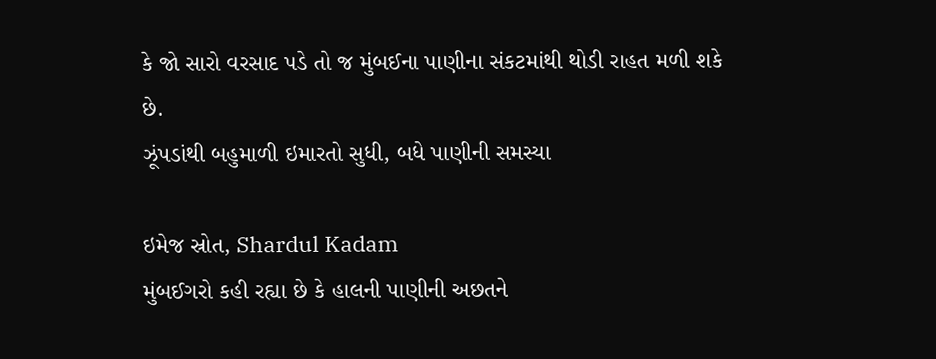કે જો સારો વરસાદ પડે તો જ મુંબઈના પાણીના સંકટમાંથી થોડી રાહત મળી શકે છે.
ઝૂંપડાંથી બહુમાળી ઇમારતો સુધી, બધે પાણીની સમસ્યા

ઇમેજ સ્રોત, Shardul Kadam
મુંબઈગરો કહી રહ્યા છે કે હાલની પાણીની અછતને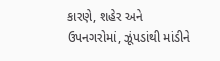કારણે, શહેર અને ઉપનગરોમાં, ઝૂંપડાંથી માંડીને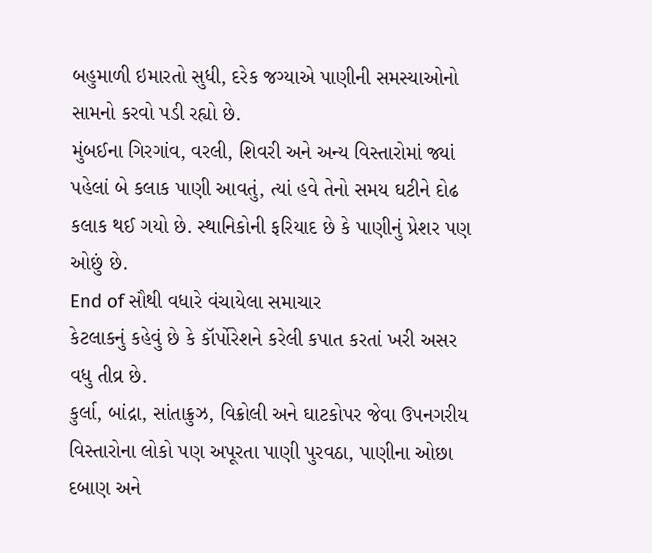બહુમાળી ઇમારતો સુધી, દરેક જગ્યાએ પાણીની સમસ્યાઓનો સામનો કરવો પડી રહ્યો છે.
મુંબઈના ગિરગાંવ, વરલી, શિવરી અને અન્ય વિસ્તારોમાં જ્યાં પહેલાં બે કલાક પાણી આવતું, ત્યાં હવે તેનો સમય ઘટીને દોઢ કલાક થઈ ગયો છે. સ્થાનિકોની ફરિયાદ છે કે પાણીનું પ્રેશર પણ ઓછું છે.
End of સૌથી વધારે વંચાયેલા સમાચાર
કેટલાકનું કહેવું છે કે કૉર્પોરેશને કરેલી કપાત કરતાં ખરી અસર વધુ તીવ્ર છે.
કુર્લા, બાંદ્રા, સાંતાક્રુઝ, વિક્રોલી અને ઘાટકોપર જેવા ઉપનગરીય વિસ્તારોના લોકો પણ અપૂરતા પાણી પુરવઠા, પાણીના ઓછા દબાણ અને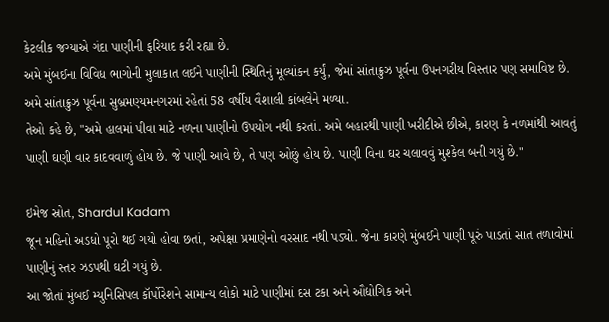કેટલીક જગ્યાએ ગંદા પાણીની ફરિયાદ કરી રહ્યા છે.
અમે મુંબઈના વિવિધ ભાગોની મુલાકાત લઈને પાણીની સ્થિતિનું મૂલ્યાંકન કર્યું, જેમાં સાંતાક્રુઝ પૂર્વના ઉપનગરીય વિસ્તાર પણ સમાવિષ્ટ છે.
અમે સાંતાક્રુઝ પૂર્વના સુબ્રમણ્યમનગરમાં રહેતાં 58 વર્ષીય વૈશાલી કાંબલેને મળ્યા.
તેઓ કહે છે, "અમે હાલમાં પીવા માટે નળના પાણીનો ઉપયોગ નથી કરતાં. અમે બહારથી પાણી ખરીદીએ છીએ, કારણ કે નળમાંથી આવતું પાણી ઘણી વાર કાદવવાળું હોય છે. જે પાણી આવે છે, તે પણ ઓછું હોય છે. પાણી વિના ઘર ચલાવવું મુશ્કેલ બની ગયું છે."

ઇમેજ સ્રોત, Shardul Kadam
જૂન મહિનો અડધો પૂરો થઈ ગયો હોવા છતાં, અપેક્ષા પ્રમાણેનો વરસાદ નથી પડ્યો. જેના કારણે મુંબઈને પાણી પૂરું પાડતાં સાત તળાવોમાં પાણીનું સ્તર ઝડપથી ઘટી ગયું છે.
આ જોતાં મુંબઈ મ્યુનિસિપલ કૉર્પોરેશને સામાન્ય લોકો માટે પાણીમાં દસ ટકા અને ઔદ્યોગિક અને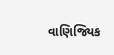વાણિજ્યિક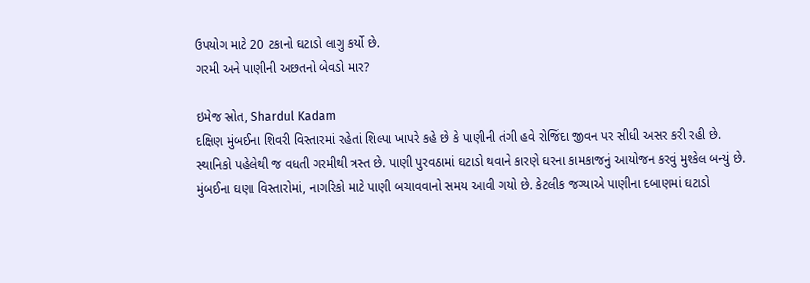ઉપયોગ માટે 20 ટકાનો ઘટાડો લાગુ કર્યો છે.
ગરમી અને પાણીની અછતનો બેવડો માર?

ઇમેજ સ્રોત, Shardul Kadam
દક્ષિણ મુંબઈના શિવરી વિસ્તારમાં રહેતાં શિલ્પા ખાપરે કહે છે કે પાણીની તંગી હવે રોજિંદા જીવન પર સીધી અસર કરી રહી છે.
સ્થાનિકો પહેલેથી જ વધતી ગરમીથી ત્રસ્ત છે. પાણી પુરવઠામાં ઘટાડો થવાને કારણે ઘરના કામકાજનું આયોજન કરવું મુશ્કેલ બન્યું છે.
મુંબઈના ઘણા વિસ્તારોમાં, નાગરિકો માટે પાણી બચાવવાનો સમય આવી ગયો છે. કેટલીક જગ્યાએ પાણીના દબાણમાં ઘટાડો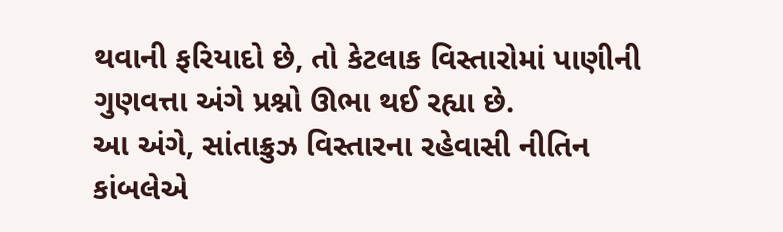થવાની ફરિયાદો છે, તો કેટલાક વિસ્તારોમાં પાણીની ગુણવત્તા અંગે પ્રશ્નો ઊભા થઈ રહ્યા છે.
આ અંગે, સાંતાક્રુઝ વિસ્તારના રહેવાસી નીતિન કાંબલેએ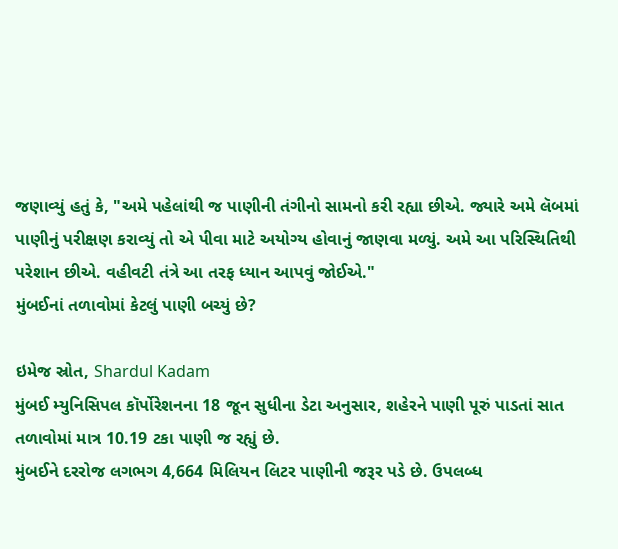જણાવ્યું હતું કે, "અમે પહેલાંથી જ પાણીની તંગીનો સામનો કરી રહ્યા છીએ. જ્યારે અમે લૅબમાં પાણીનું પરીક્ષણ કરાવ્યું તો એ પીવા માટે અયોગ્ય હોવાનું જાણવા મળ્યું. અમે આ પરિસ્થિતિથી પરેશાન છીએ. વહીવટી તંત્રે આ તરફ ધ્યાન આપવું જોઈએ."
મુંબઈનાં તળાવોમાં કેટલું પાણી બચ્યું છે?

ઇમેજ સ્રોત, Shardul Kadam
મુંબઈ મ્યુનિસિપલ કૉર્પોરેશનના 18 જૂન સુધીના ડેટા અનુસાર, શહેરને પાણી પૂરું પાડતાં સાત તળાવોમાં માત્ર 10.19 ટકા પાણી જ રહ્યું છે.
મુંબઈને દરરોજ લગભગ 4,664 મિલિયન લિટર પાણીની જરૂર પડે છે. ઉપલબ્ધ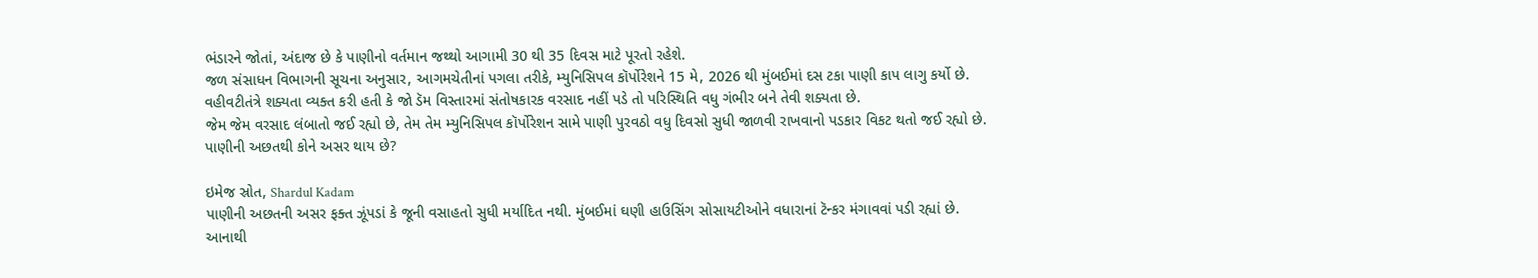ભંડારને જોતાં, અંદાજ છે કે પાણીનો વર્તમાન જથ્થો આગામી 30 થી 35 દિવસ માટે પૂરતો રહેશે.
જળ સંસાધન વિભાગની સૂચના અનુસાર, આગમચેતીનાં પગલા તરીકે, મ્યુનિસિપલ કૉર્પોરેશને 15 મે, 2026 થી મુંબઈમાં દસ ટકા પાણી કાપ લાગુ કર્યો છે.
વહીવટીતંત્રે શક્યતા વ્યક્ત કરી હતી કે જો ડૅમ વિસ્તારમાં સંતોષકારક વરસાદ નહીં પડે તો પરિસ્થિતિ વધુ ગંભીર બને તેવી શક્યતા છે.
જેમ જેમ વરસાદ લંબાતો જઈ રહ્યો છે, તેમ તેમ મ્યુનિસિપલ કૉર્પોરેશન સામે પાણી પુરવઠો વધુ દિવસો સુધી જાળવી રાખવાનો પડકાર વિકટ થતો જઈ રહ્યો છે.
પાણીની અછતથી કોને અસર થાય છે?

ઇમેજ સ્રોત, Shardul Kadam
પાણીની અછતની અસર ફક્ત ઝૂંપડાં કે જૂની વસાહતો સુધી મર્યાદિત નથી. મુંબઈમાં ઘણી હાઉસિંગ સોસાયટીઓને વધારાનાં ટૅન્કર મંગાવવાં પડી રહ્યાં છે.
આનાથી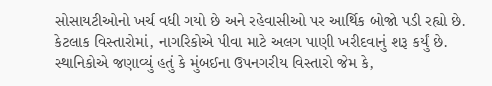સોસાયટીઓનો ખર્ચ વધી ગયો છે અને રહેવાસીઓ પર આર્થિક બોજો પડી રહ્યો છે.
કેટલાક વિસ્તારોમાં, નાગરિકોએ પીવા માટે અલગ પાણી ખરીદવાનું શરૂ કર્યું છે.
સ્થાનિકોએ જણાવ્યું હતું કે મુંબઈના ઉપનગરીય વિસ્તારો જેમ કે,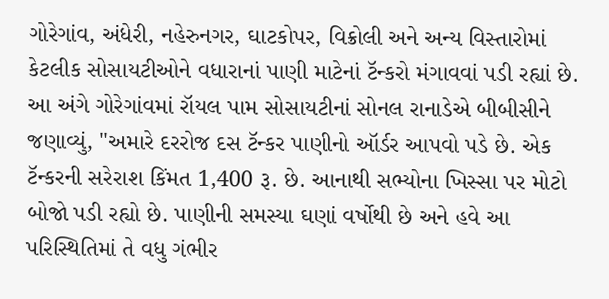ગોરેગાંવ, અંધેરી, નહેરુનગર, ઘાટકોપર, વિક્રોલી અને અન્ય વિસ્તારોમાં કેટલીક સોસાયટીઓને વધારાનાં પાણી માટેનાં ટૅન્કરો મંગાવવાં પડી રહ્યાં છે.
આ અંગે ગોરેગાંવમાં રૉયલ પામ સોસાયટીનાં સોનલ રાનાડેએ બીબીસીને જણાવ્યું, "અમારે દરરોજ દસ ટૅન્કર પાણીનો ઑર્ડર આપવો પડે છે. એક ટૅન્કરની સરેરાશ કિંમત 1,400 રૂ. છે. આનાથી સભ્યોના ખિસ્સા પર મોટો બોજો પડી રહ્યો છે. પાણીની સમસ્યા ઘણાં વર્ષોથી છે અને હવે આ પરિસ્થિતિમાં તે વધુ ગંભીર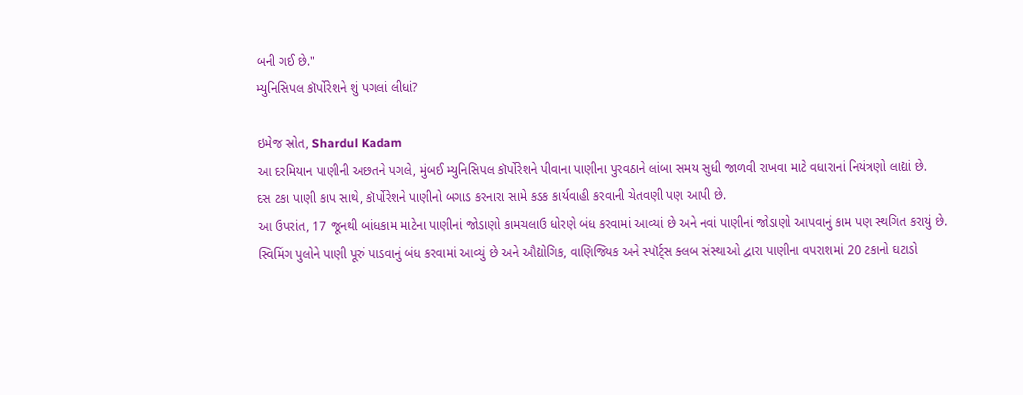બની ગઈ છે."
મ્યુનિસિપલ કૉર્પોરેશને શું પગલાં લીધાં?

ઇમેજ સ્રોત, Shardul Kadam
આ દરમિયાન પાણીની અછતને પગલે, મુંબઈ મ્યુનિસિપલ કૉર્પોરેશને પીવાના પાણીના પુરવઠાને લાંબા સમય સુધી જાળવી રાખવા માટે વધારાનાં નિયંત્રણો લાદ્યાં છે.
દસ ટકા પાણી કાપ સાથે, કૉર્પોરેશને પાણીનો બગાડ કરનારા સામે કડક કાર્યવાહી કરવાની ચેતવણી પણ આપી છે.
આ ઉપરાંત, 17 જૂનથી બાંધકામ માટેના પાણીનાં જોડાણો કામચલાઉ ધોરણે બંધ કરવામાં આવ્યાં છે અને નવાં પાણીનાં જોડાણો આપવાનું કામ પણ સ્થગિત કરાયું છે.
સ્વિમિંગ પુલોને પાણી પૂરું પાડવાનું બંધ કરવામાં આવ્યું છે અને ઔદ્યોગિક, વાણિજ્યિક અને સ્પૉર્ટ્સ ક્લબ સંસ્થાઓ દ્વારા પાણીના વપરાશમાં 20 ટકાનો ઘટાડો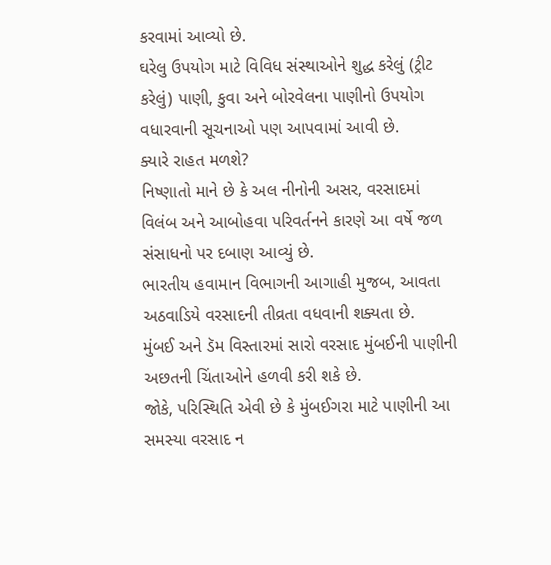કરવામાં આવ્યો છે.
ઘરેલુ ઉપયોગ માટે વિવિધ સંસ્થાઓને શુદ્ધ કરેલું (ટ્રીટ કરેલું) પાણી, કુવા અને બોરવેલના પાણીનો ઉપયોગ વધારવાની સૂચનાઓ પણ આપવામાં આવી છે.
ક્યારે રાહત મળશે?
નિષ્ણાતો માને છે કે અલ નીનોની અસર, વરસાદમાં વિલંબ અને આબોહવા પરિવર્તનને કારણે આ વર્ષે જળ સંસાધનો પર દબાણ આવ્યું છે.
ભારતીય હવામાન વિભાગની આગાહી મુજબ, આવતા અઠવાડિયે વરસાદની તીવ્રતા વધવાની શક્યતા છે.
મુંબઈ અને ડૅમ વિસ્તારમાં સારો વરસાદ મુંબઈની પાણીની અછતની ચિંતાઓને હળવી કરી શકે છે.
જોકે, પરિસ્થિતિ એવી છે કે મુંબઈગરા માટે પાણીની આ સમસ્યા વરસાદ ન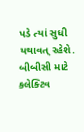પડે ત્યાં સુધી યથાવત્ રહેશે.
બીબીસી માટે કલેક્ટિવ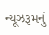ન્યૂઝરૂમનું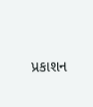પ્રકાશન